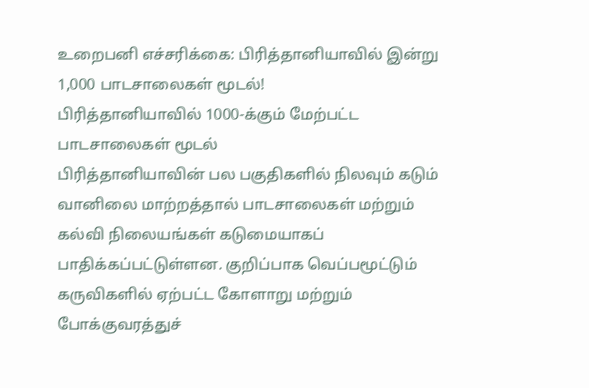உறைபனி எச்சரிக்கை: பிரித்தானியாவில் இன்று 1,000 பாடசாலைகள் மூடல்!
பிரித்தானியாவில் 1000-க்கும் மேற்பட்ட பாடசாலைகள் மூடல்
பிரித்தானியாவின் பல பகுதிகளில் நிலவும் கடும் வானிலை மாற்றத்தால் பாடசாலைகள் மற்றும் கல்வி நிலையங்கள் கடுமையாகப் பாதிக்கப்பட்டுள்ளன. குறிப்பாக வெப்பமூட்டும் கருவிகளில் ஏற்பட்ட கோளாறு மற்றும் போக்குவரத்துச்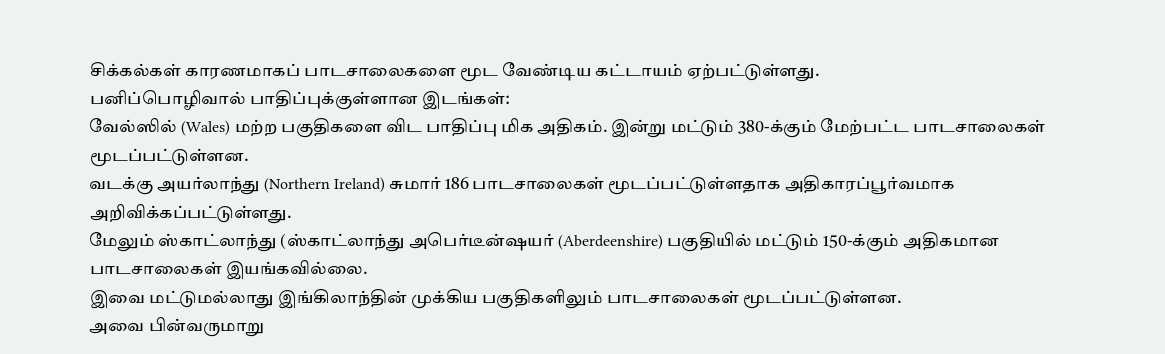சிக்கல்கள் காரணமாகப் பாடசாலைகளை மூட வேண்டிய கட்டாயம் ஏற்பட்டுள்ளது.
பனிப்பொழிவால் பாதிப்புக்குள்ளான இடங்கள்:
வேல்ஸில் (Wales) மற்ற பகுதிகளை விட பாதிப்பு மிக அதிகம். இன்று மட்டும் 380-க்கும் மேற்பட்ட பாடசாலைகள் மூடப்பட்டுள்ளன.
வடக்கு அயர்லாந்து (Northern Ireland) சுமார் 186 பாடசாலைகள் மூடப்பட்டுள்ளதாக அதிகாரப்பூர்வமாக அறிவிக்கப்பட்டுள்ளது.
மேலும் ஸ்காட்லாந்து (ஸ்காட்லாந்து அபெர்டீன்ஷயர் (Aberdeenshire) பகுதியில் மட்டும் 150-க்கும் அதிகமான பாடசாலைகள் இயங்கவில்லை.
இவை மட்டுமல்லாது இங்கிலாந்தின் முக்கிய பகுதிகளிலும் பாடசாலைகள் மூடப்பட்டுள்ளன.
அவை பின்வருமாறு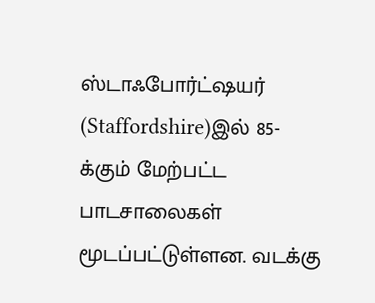ஸ்டாஃபோர்ட்ஷயர் (Staffordshire)இல் 85-க்கும் மேற்பட்ட பாடசாலைகள் மூடப்பட்டுள்ளன. வடக்கு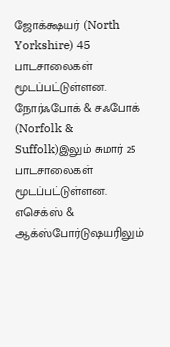ஜோக்க்ஷயர் (North Yorkshire) 45 பாடசாலைகள் மூடப்பட்டுள்ளன.
நோர்ஃபோக் & சஃபோக் (Norfolk & Suffolk)இலும் சுமார் 25 பாடசாலைகள் மூடப்பட்டுள்ளன.
எசெக்ஸ் & ஆக்ஸ்போர்டுஷயரிலும்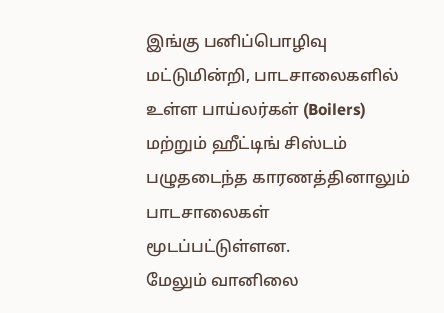இங்கு பனிப்பொழிவு மட்டுமின்றி, பாடசாலைகளில் உள்ள பாய்லர்கள் (Boilers) மற்றும் ஹீட்டிங் சிஸ்டம் பழுதடைந்த காரணத்தினாலும் பாடசாலைகள் மூடப்பட்டுள்ளன.
மேலும் வானிலை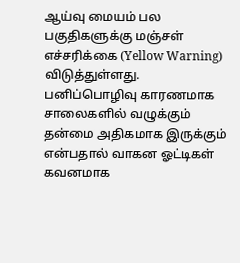ஆய்வு மையம் பல பகுதிகளுக்கு மஞ்சள் எச்சரிக்கை (Yellow Warning) விடுத்துள்ளது. பனிப்பொழிவு காரணமாக சாலைகளில் வழுக்கும் தன்மை அதிகமாக இருக்கும் என்பதால் வாகன ஓட்டிகள் கவனமாக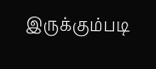இருக்கும்படி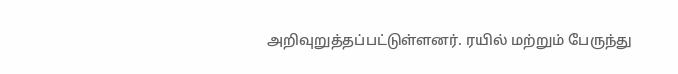அறிவுறுத்தப்பட்டுள்ளனர். ரயில் மற்றும் பேருந்து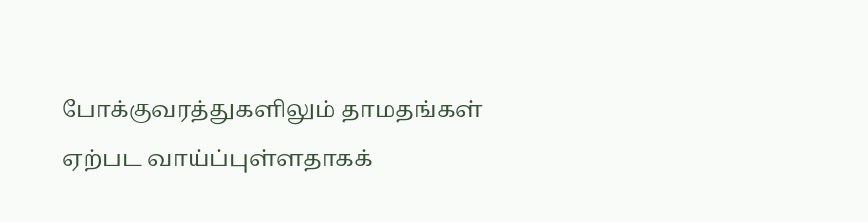போக்குவரத்துகளிலும் தாமதங்கள் ஏற்பட வாய்ப்புள்ளதாகக்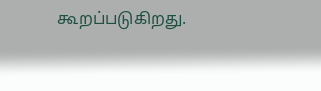கூறப்படுகிறது.